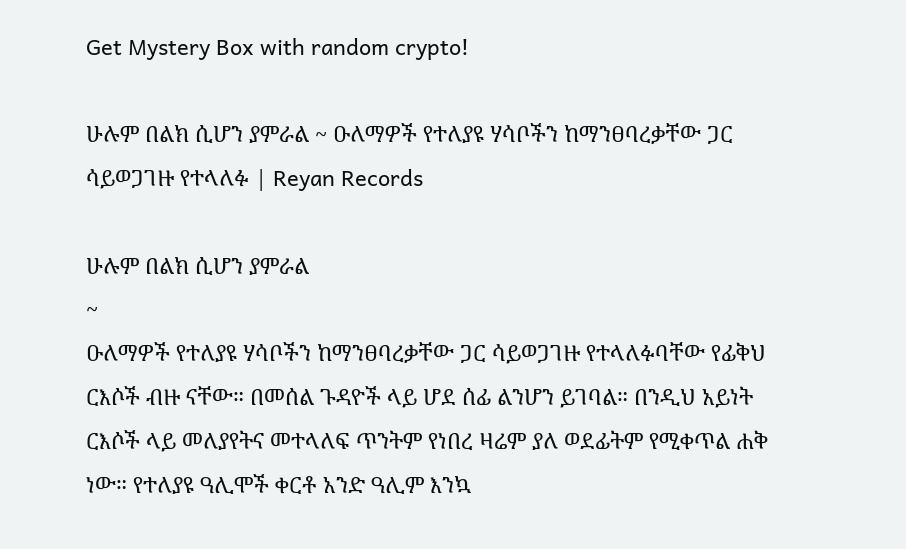Get Mystery Box with random crypto!

ሁሉም በልክ ሲሆን ያምራል ~ ዑለማዎች የተለያዩ ሃሳቦችን ከማንፀባረቃቸው ጋር ሳይወጋገዙ የተላለፉ | Reyan Records

ሁሉም በልክ ሲሆን ያምራል
~
ዑለማዎች የተለያዩ ሃሳቦችን ከማንፀባረቃቸው ጋር ሳይወጋገዙ የተላለፉባቸው የፊቅህ ርእሶች ብዙ ናቸው። በመሰል ጉዳዮች ላይ ሆደ ሰፊ ልንሆን ይገባል። በንዲህ አይነት ርእሶች ላይ መለያየትና መተላለፍ ጥንትም የነበረ ዛሬም ያለ ወደፊትም የሚቀጥል ሐቅ ነው። የተለያዩ ዓሊሞች ቀርቶ አንድ ዓሊም እንኳ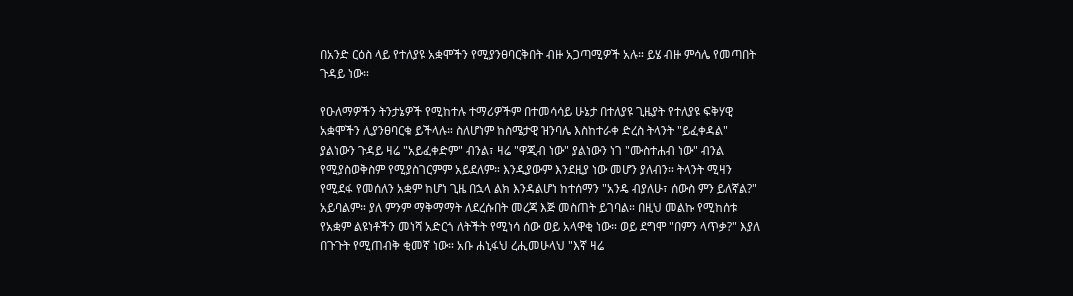በአንድ ርዕስ ላይ የተለያዩ አቋሞችን የሚያንፀባርቅበት ብዙ አጋጣሚዎች አሉ። ይሄ ብዙ ምሳሌ የመጣበት ጉዳይ ነው።

የዑለማዎችን ትንታኔዎች የሚከተሉ ተማሪዎችም በተመሳሳይ ሁኔታ በተለያዩ ጊዜያት የተለያዩ ፍቅሃዊ አቋሞችን ሊያንፀባርቁ ይችላሉ። ስለሆነም ከስሜታዊ ዝንባሌ እስከተራቀ ድረስ ትላንት "ይፈቀዳል" ያልነውን ጉዳይ ዛሬ "አይፈቀድም" ብንል፣ ዛሬ "ዋጂብ ነው" ያልነውን ነገ "ሙስተሐብ ነው" ብንል የሚያስወቅስም የሚያስገርምም አይደለም። እንዲያውም እንደዚያ ነው መሆን ያለብን። ትላንት ሚዛን የሚደፋ የመሰለን አቋም ከሆነ ጊዜ በኋላ ልክ እንዳልሆነ ከተሰማን "አንዴ ብያለሁ፣ ሰውስ ምን ይለኛል?" አይባልም። ያለ ምንም ማቅማማት ለደረሱበት መረጃ እጅ መስጠት ይገባል። በዚህ መልኩ የሚከሰቱ የአቋም ልዩነቶችን መነሻ አድርጎ ለትችት የሚነሳ ሰው ወይ አላዋቂ ነው። ወይ ደግሞ "በምን ላጥቃ?" እያለ በጉጉት የሚጠብቅ ቂመኛ ነው። አቡ ሐኒፋህ ረሒመሁላህ "እኛ ዛሬ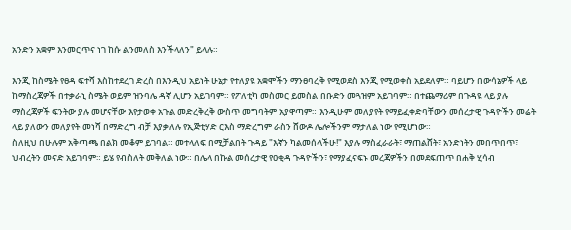አንድን አቋም እንመርጥና ነገ ከሱ ልንመለስ እንችላለን" ይላሉ።

እንጂ ከስሜት የፀዳ ፍተሻ እስከተደረገ ድረስ በእንዲህ አይነት ሁኔታ የተለያዩ አቋሞችን ማንፀባረቅ የሚወደስ እንጂ የሚወቀስ አይደለም። ባይሆን በውሳኔዎች ላይ ከማስረጃዎች በተቃራኒ ስሜት ወይም ዝንባሌ ዳኛ ሊሆን አይገባም። የፖለቲካ መስመር ይመስል በቡድን መጓዝም አይገባም። በተጨማሪም በጉዳዩ ላይ ያሉ ማስረጃዎች ፍንትው ያሉ መሆናቸው እየታወቀ አጉል መድረቅረቅ ውስጥ መግባትም አያዋጣም። እንዲሁም መለያየት የማይፈቀድባቸውን መሰረታዊ ጉዳዮችን መሬት ላይ ያለውን መለያየት መነሻ በማድረግ ብቻ እያቃለሉ የኢጅቲሃድ ርእስ ማድረግም ራስን ሸውዶ ሌሎችንም ማታለል ነው የሚሆነው።
ስለዚህ በሁሉም አቅጣጫ በልክ መቆም ይገባል። መተላለፍ በሚቻልበት ጉዳይ "እኛን ካልመሰላችሁ!" እያሉ ማስፈራራት፣ ማጠልሸት፣ አንድነትን መበጥበጥ፣ ህብረትን መናድ አይገባም። ይሄ የብስለት መቅለል ነው። በሌላ በኩል መሰረታዊ የዐቂዳ ጉዳዮችን፣ የማያፈናፍኑ መረጃዎችን በመደፍጠጥ በሐቅ ሂሳብ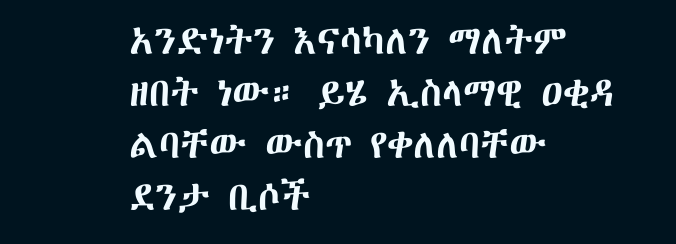አንድነትን እናሳካለን ማለትም ዘበት ነው። ይሄ ኢስላማዊ ዐቂዳ ልባቸው ውስጥ የቀለለባቸው ደንታ ቢሶች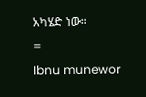አካሄድ ነው።
=
Ibnu munewor